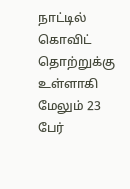நாட்டில் கொவிட் தொற்றுக்கு உள்ளாகி மேலும் 23 பேர்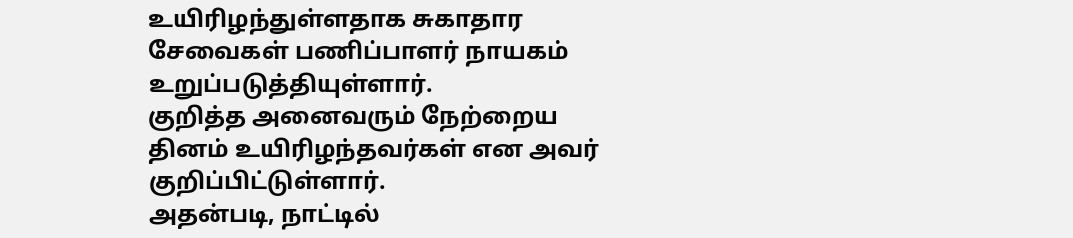உயிரிழந்துள்ளதாக சுகாதார சேவைகள் பணிப்பாளர் நாயகம் உறுப்படுத்தியுள்ளார்.
குறித்த அனைவரும் நேற்றைய தினம் உயிரிழந்தவர்கள் என அவர் குறிப்பிட்டுள்ளார்.
அதன்படி, நாட்டில்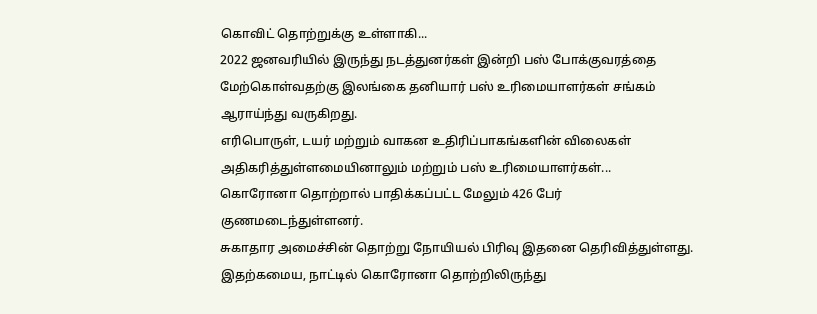கொவிட் தொற்றுக்கு உள்ளாகி...
2022 ஜனவரியில் இருந்து நடத்துனர்கள் இன்றி பஸ் போக்குவரத்தை மேற்கொள்வதற்கு இலங்கை தனியார் பஸ் உரிமையாளர்கள் சங்கம் ஆராய்ந்து வருகிறது.
எரிபொருள், டயர் மற்றும் வாகன உதிரிப்பாகங்களின் விலைகள் அதிகரித்துள்ளமையினாலும் மற்றும் பஸ் உரிமையாளர்கள்...
கொரோனா தொற்றால் பாதிக்கப்பட்ட மேலும் 426 பேர் குணமடைந்துள்ளனர்.
சுகாதார அமைச்சின் தொற்று நோயியல் பிரிவு இதனை தெரிவித்துள்ளது.
இதற்கமைய, நாட்டில் கொரோனா தொற்றிலிருந்து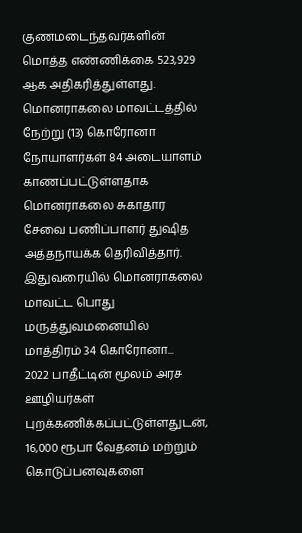குணமடைந்தவர்களின் மொத்த எண்ணிக்கை 523,929 ஆக அதிகரித்துள்ளது.
மொனராகலை மாவட்டத்தில் நேற்று (13) கொரோனா நோயாளர்கள் 84 அடையாளம் காணப்பட்டுள்ளதாக மொனராகலை சுகாதார சேவை பணிப்பாளர் துஷித அத்தநாயக்க தெரிவித்தார்.
இதுவரையில் மொனராகலை மாவட்ட பொது மருத்துவமனையில் மாத்திரம் 34 கொரோனா...
2022 பாதீட்டின் மூலம் அரச ஊழியர்கள் புறக்கணிக்கப்பட்டுள்ளதுடன், 16,000 ரூபா வேதனம் மற்றும் கொடுப்பனவுகளை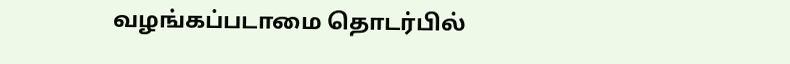வழங்கப்படாமை தொடர்பில்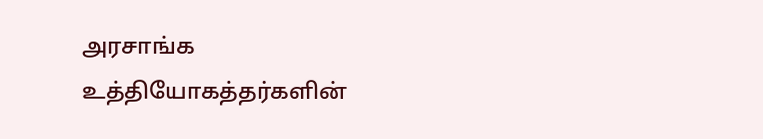அரசாங்க உத்தியோகத்தர்களின்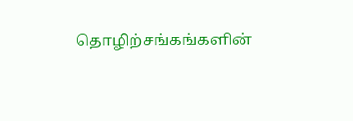தொழிற்சங்கங்களின்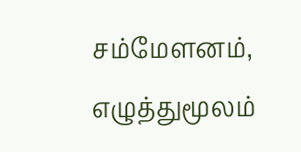சம்மேளனம், எழுத்துமூலம்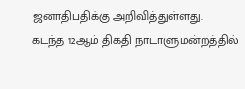ஜனாதிபதிக்கு அறிவித்துள்ளது.
கடந்த 12ஆம் திகதி நாடாளுமன்றத்தில்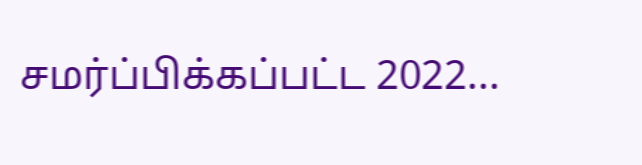சமர்ப்பிக்கப்பட்ட 2022...